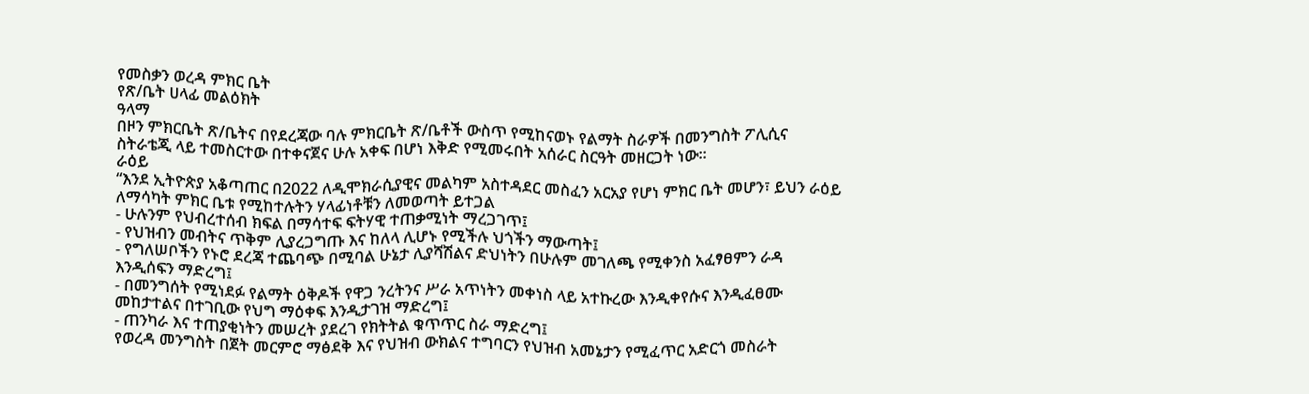የመስቃን ወረዳ ምክር ቤት
የጽ/ቤት ሀላፊ መልዕክት
ዓላማ
በዞን ምክርቤት ጽ/ቤትና በየደረጃው ባሉ ምክርቤት ጽ/ቤቶች ውስጥ የሚከናወኑ የልማት ስራዎች በመንግስት ፖሊሲና ስትራቴጂ ላይ ተመስርተው በተቀናጀና ሁሉ አቀፍ በሆነ እቅድ የሚመሩበት አሰራር ስርዓት መዘርጋት ነው፡፡
ራዕይ
“እንደ ኢትዮጵያ አቆጣጠር በ2022 ለዲሞክራሲያዊና መልካም አስተዳደር መስፈን አርአያ የሆነ ምክር ቤት መሆን፣ ይህን ራዕይ ለማሳካት ምክር ቤቱ የሚከተሉትን ሃላፊነቶቹን ለመወጣት ይተጋል
- ሁሉንም የህብረተሰብ ክፍል በማሳተፍ ፍትሃዊ ተጠቃሚነት ማረጋገጥ፤
- የህዝብን መብትና ጥቅም ሊያረጋግጡ እና ከለላ ሊሆኑ የሚችሉ ህጎችን ማውጣት፤
- የግለሠቦችን የኑሮ ደረጃ ተጨባጭ በሚባል ሁኔታ ሊያሻሽልና ድህነትን በሁሉም መገለጫ የሚቀንስ አፈፃፀምን ራዳ እንዲሰፍን ማድረግ፤
- በመንግሰት የሚነደፉ የልማት ዕቅዶች የዋጋ ንረትንና ሥራ አጥነትን መቀነስ ላይ አተኩረው እንዲቀየሱና እንዲፈፀሙ መከታተልና በተገቢው የህግ ማዕቀፍ እንዲታገዝ ማድረግ፤
- ጠንካራ እና ተጠያቂነትን መሠረት ያደረገ የክትትል ቁጥጥር ስራ ማድረግ፤
የወረዳ መንግስት በጀት መርምሮ ማፅደቅ እና የህዝብ ውክልና ተግባርን የህዝብ አመኔታን የሚፈጥር አድርጎ መስራት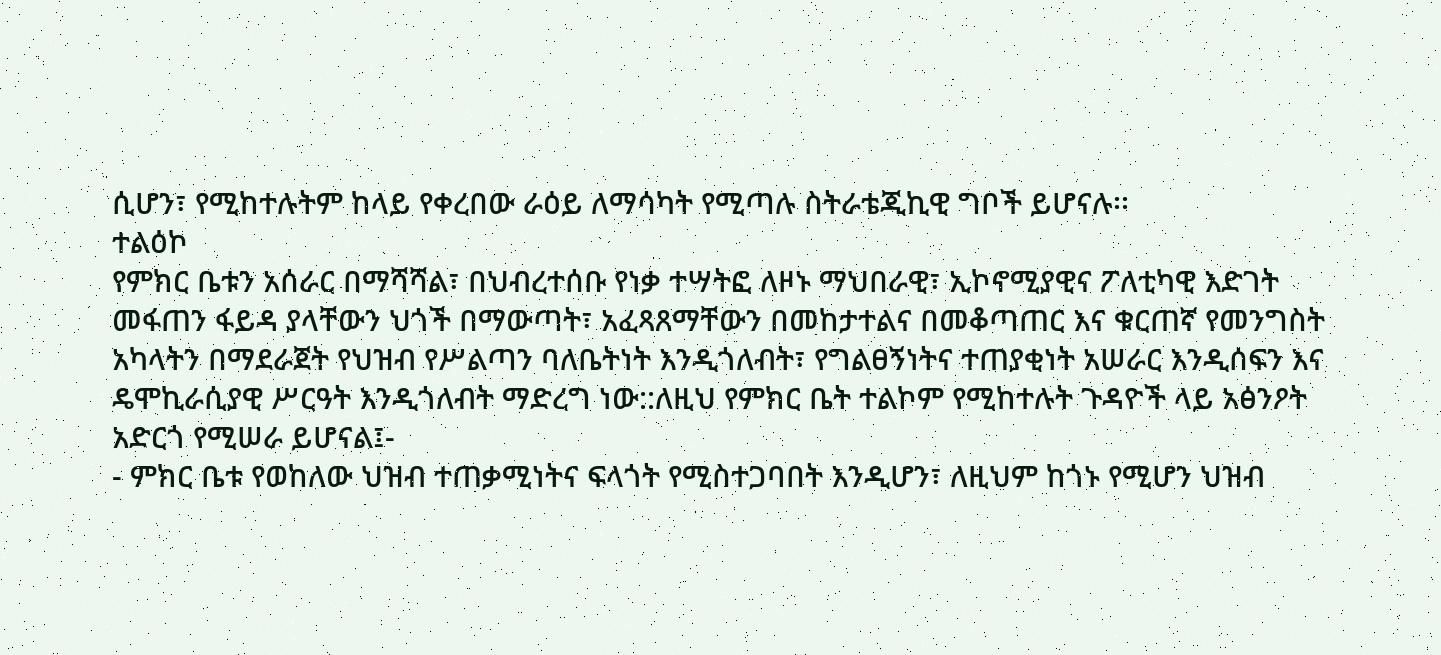ሲሆን፣ የሚከተሉትም ከላይ የቀረበው ራዕይ ለማሳካት የሚጣሉ ስትራቴጂኪዊ ግቦች ይሆናሉ፡፡
ተልዕኮ
የምክር ቤቱን አሰራር በማሻሻል፣ በህብረተሰቡ የነቃ ተሣትፎ ለዞኑ ማህበራዊ፣ ኢኮኖሚያዊና ፖለቲካዊ እድገት መፋጠን ፋይዳ ያላቸውን ህጎች በማውጣት፣ አፈጻጸማቸውን በመከታተልና በመቆጣጠር እና ቁርጠኛ የመንግስት አካላትን በማደራጀት የህዝብ የሥልጣን ባለቤትነት እንዲጎለብት፣ የግልፀኝነትና ተጠያቂነት አሠራር እንዲሰፍን እና ዴሞኪራሲያዊ ሥርዓት እንዲጎለብት ማድረግ ነው::ለዚህ የምክር ቤት ተልኮም የሚከተሉት ጉዳዮች ላይ አፅንዖት አድርጎ የሚሠራ ይሆናል፤-
- ምክር ቤቱ የወከለው ህዝብ ተጠቃሚነትና ፍላጎት የሚስተጋባበት እንዲሆን፣ ለዚህም ከጎኑ የሚሆን ህዝብ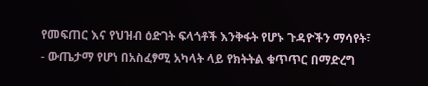የመፍጠር እና የህዝብ ዕድገት ፍላጎቶች እንቅፋት የሆኑ ጉዳዮችን ማሳየት፣
- ውጤታማ የሆነ በአስፈፃሚ አካላት ላይ የክትትል ቁጥጥር በማድረግ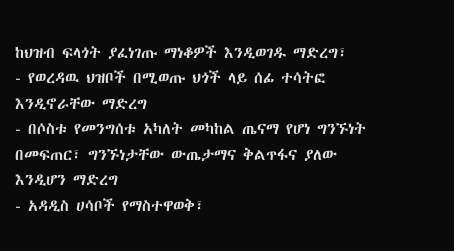ከህዝብ ፍላጎት ያፈነገጡ ማነቆዎች እንዲወገዱ ማድረግ፣
- የወረዳዉ ህዝቦች በሚወጡ ህጎች ላይ ሰፊ ተሳትፎ እንዲኖራቸው ማድረግ
- በሶስቱ የመንግሰቱ አካለት መካከል ጤናማ የሆነ ግንኙነት በመፍጠር፣ ግንኙነታቸው ውጤታማና ቅልጥፋና ያለው እንዲሆን ማድረግ
- አዳዲስ ሀሳቦች የማስተዋወቅ፣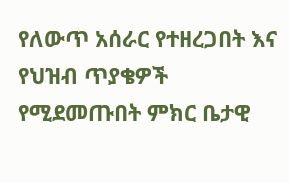የለውጥ አሰራር የተዘረጋበት እና የህዝብ ጥያቄዎች የሚደመጡበት ምክር ቤታዊ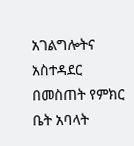አገልግሎትና አስተዳደር በመስጠት የምክር ቤት አባላት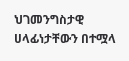ህገመንግስታዊ ሀላፊነታቸውን በተሟላ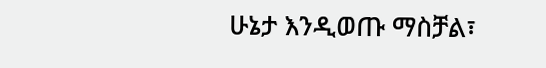ሁኔታ እንዲወጡ ማስቻል፣